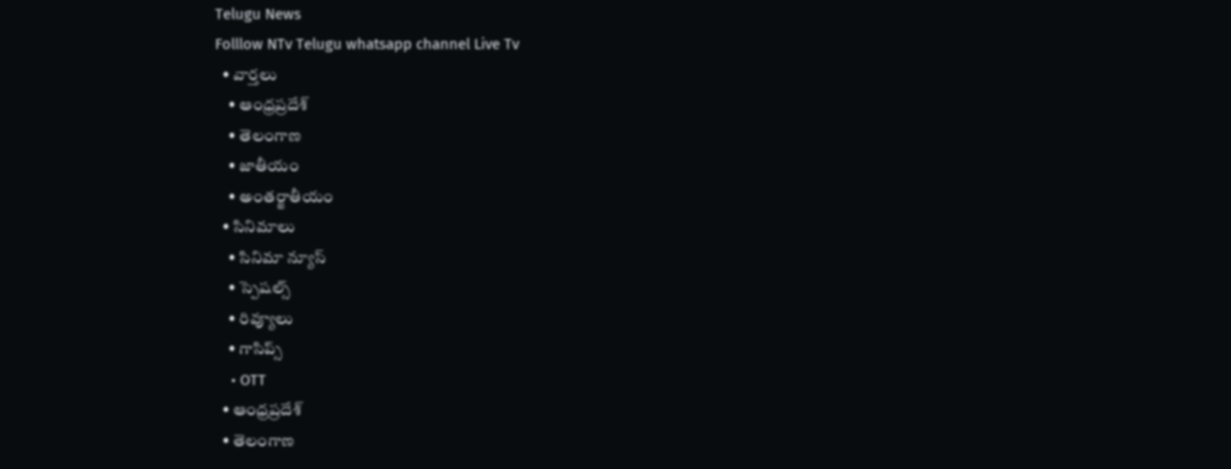Telugu News
Folllow NTv Telugu whatsapp channel Live Tv
  • వార్తలు
    • ఆంధ్రప్రదేశ్
    • తెలంగాణ
    • జాతీయం
    • అంతర్జాతీయం
  • సినిమాలు
    • సినిమా న్యూస్
    • స్పెషల్స్
    • రివ్యూలు
    • గాసిప్స్
    • OTT
  • ఆంధ్రప్రదేశ్
  • తెలంగాణ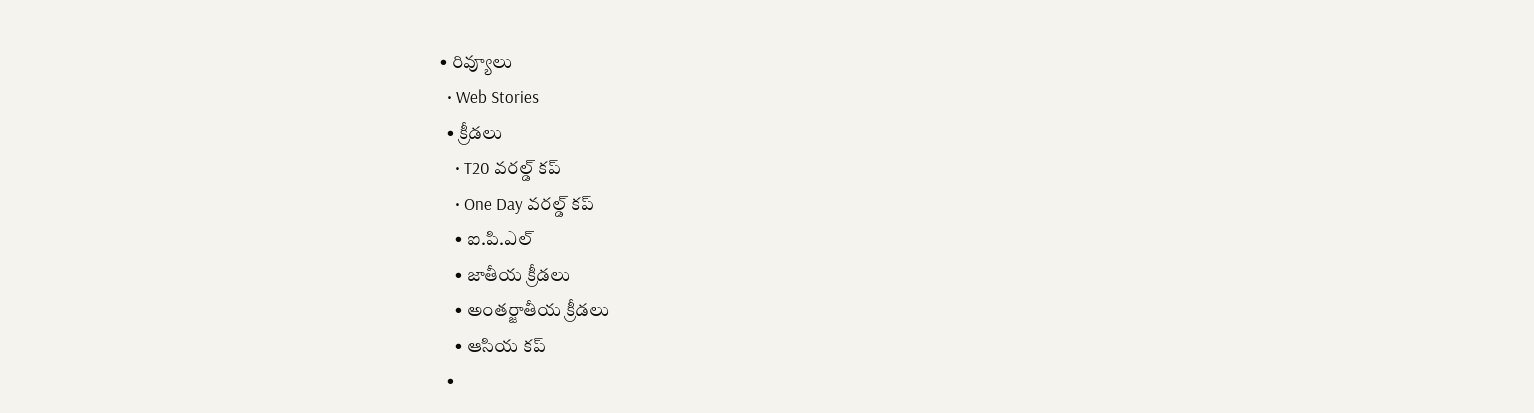• రివ్యూలు
  • Web Stories
  • క్రీడలు
    • T20 వరల్డ్ కప్
    • One Day వరల్డ్ కప్
    • ఐ.పి.ఎల్
    • జాతీయ క్రీడలు
    • అంతర్జాతీయ క్రీడలు
    • ఆసియ కప్
  •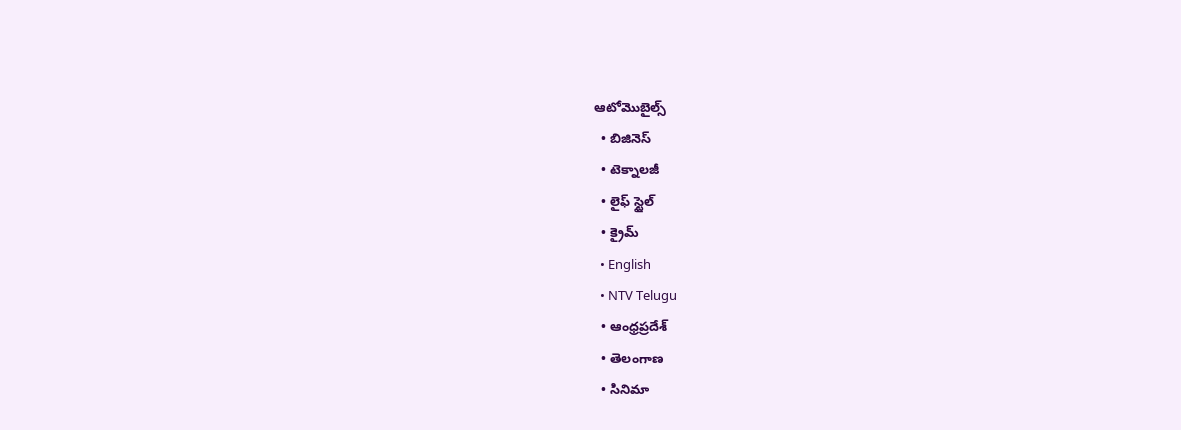ఆటోమొబైల్స్
  • బిజినెస్‌
  • టెక్నాలజీ
  • లైఫ్ స్టైల్
  • క్రైమ్
  • English
  • NTV Telugu
  • ఆంధ్రప్రదేశ్
  • తెలంగాణ
  • సినిమా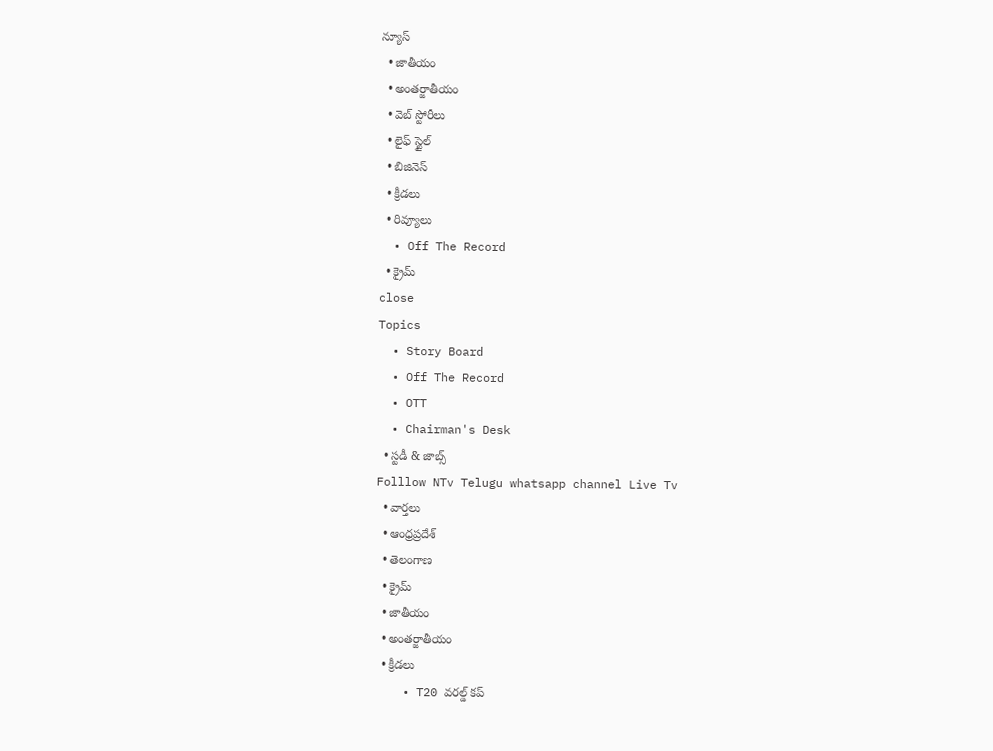న్యూస్
  • జాతీయం
  • అంతర్జాతీయం
  • వెబ్ స్టోరీలు
  • లైఫ్ స్టైల్
  • బిజినెస్‌
  • క్రీడలు
  • రివ్యూలు
  • Off The Record
  • క్రైమ్
close
Topics
  • Story Board
  • Off The Record
  • OTT
  • Chairman's Desk
  • స్టడీ & జాబ్స్
Folllow NTv Telugu whatsapp channel Live Tv
  • వార్తలు
  • ఆంధ్రప్రదేశ్
  • తెలంగాణ
  • క్రైమ్
  • జాతీయం
  • అంతర్జాతీయం
  • క్రీడలు
    • T20 వరల్డ్ కప్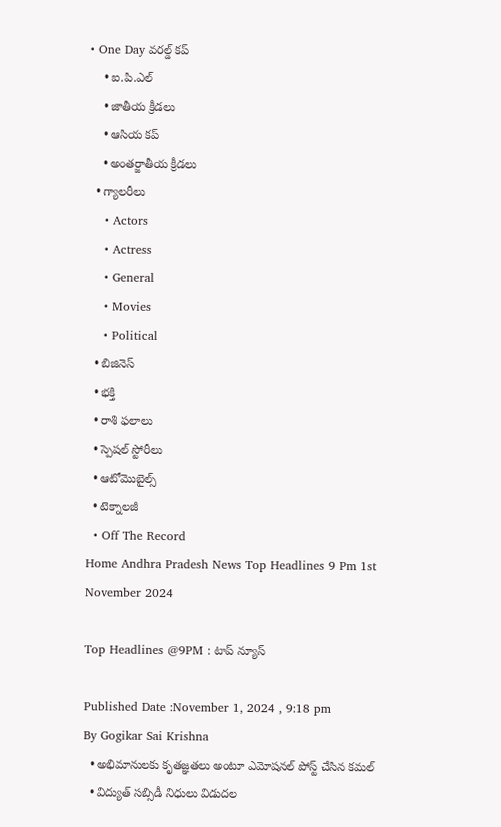• One Day వరల్డ్ కప్
    • ఐ.పి.ఎల్
    • జాతీయ క్రీడలు
    • ఆసియ కప్
    • అంతర్జాతీయ క్రీడలు
  • గ్యాలరీలు
    • Actors
    • Actress
    • General
    • Movies
    • Political
  • బిజినెస్‌
  • భక్తి
  • రాశి ఫలాలు
  • స్పెషల్‌ స్టోరీలు
  • ఆటోమొబైల్స్
  • టెక్నాలజీ
  • Off The Record
Home Andhra Pradesh News Top Headlines 9 Pm 1st November 2024

Top Headlines @9PM : టాప్‌ న్యూస్‌

Published Date :November 1, 2024 , 9:18 pm
By Gogikar Sai Krishna
  • అభిమానులకు కృతజ్ఞతలు అంటూ ఎమోషనల్ పోస్ట్ చేసిన కమల్
  • విద్యుత్ సబ్సిడీ నిధులు విడుదల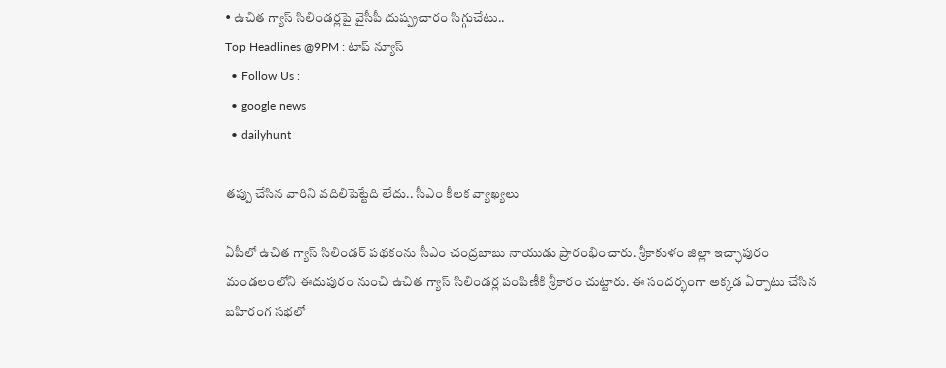• ఉచిత గ్యాస్ సిలిండర్లపై వైసీపీ దుష్ప్రచారం సిగ్గుచేటు..
Top Headlines @9PM : టాప్‌ న్యూస్‌
  • Follow Us :
  • google news
  • dailyhunt

తప్పు చేసిన వారిని వదిలిపెట్టేది లేదు.. సీఎం కీలక వ్యాఖ్యలు

ఏపీలో ఉచిత గ్యాస్‌ సిలిండర్‌ పథకంను సీఎం చంద్రబాబు నాయుడు ప్రారంభించారు. శ్రీకాకుళం జిల్లా ఇచ్ఛాపురం మండలంలోని ఈదుపురం నుంచి ఉచిత గ్యాస్‌ సిలిండర్ల పంపిణీకి శ్రీకారం చుట్టారు. ఈ సందర్భంగా అక్కడ ఏర్పాటు చేసిన బహిరంగ సభలో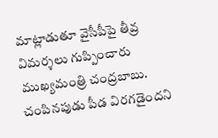మాట్లాడుతూ వైసీపీపై తీవ్ర విమర్శలు గుప్పించారు ముఖ్యమంత్రి చంద్రబాబు. చంపినపుడు పీడ విరగడైందని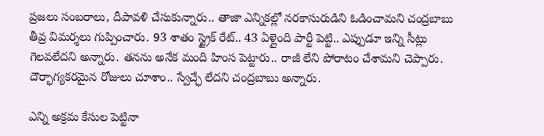ప్రజలు సంబరాలు, దీపావళి చేసుకున్నారు.. తాజా ఎన్నికల్లో నరకాసురుడిని ఓడించామని చంద్రబాబు తీవ్ర విమర్శలు గుప్పించారు. 93 శాతం స్ట్రైక్ రేట్.. 43 ఏళ్లైంది పార్టీ పెట్టి.. ఎప్పుడూ ఇన్ని సీట్లు గెలవలేదని అన్నారు. తనను అనేక మంది హింస పెట్టారు.. రాజీ లేని పోరాటం చేశామని చెప్పారు. దౌర్భాగ్యకరమైన రోజులు చూశాం.. స్వేచ్ఛే లేదని చంద్రబాబు అన్నారు.

ఎన్ని అక్రమ కేసుల పెట్టినా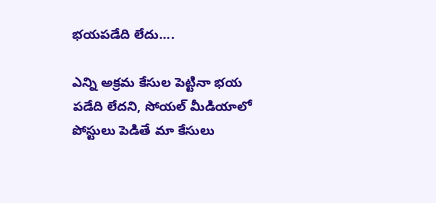భయపడేది లేదు….

ఎన్ని అక్రమ కేసుల పెట్టినా భయ పడేది లేదని, సోయల్ మీడియాలో పోస్టులు పెడితే మా కేసులు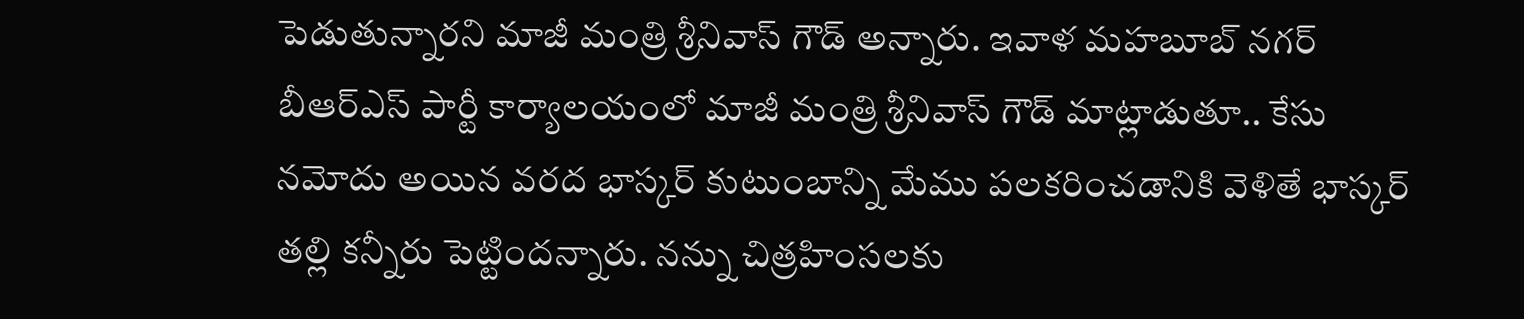పెడుతున్నారని మాజీ మంత్రి శ్రీనివాస్‌ గౌడ్‌ అన్నారు. ఇవాళ మహబూబ్ నగర్ బీఆర్ఎస్ పార్టీ కార్యాలయంలో మాజీ మంత్రి శ్రీనివాస్ గౌడ్ మాట్లాడుతూ.. కేసు నమోదు అయిన వరద భాస్కర్ కుటుంబాన్ని మేము పలకరించడానికి వెళితే భాస్కర్ తల్లి కన్నీరు పెట్టిందన్నారు. నన్ను చిత్రహింసలకు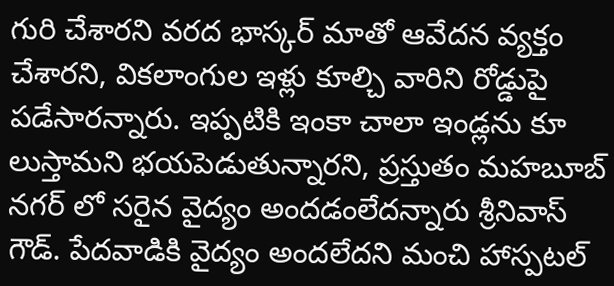గురి చేశారని వరద భాస్కర్ మాతో ఆవేదన వ్యక్తం చేశారని, వికలాంగుల ఇళ్లు కూల్చి వారిని రోడ్డుపై పడేసారన్నారు. ఇప్పటికి ఇంకా చాలా ఇండ్లను కూ లుస్తామని భయపెడుతున్నారని, ప్రస్తుతం మహబూబ్ నగర్ లో సరైన వైద్యం అందడంలేదన్నారు శ్రీనివాస్‌ గౌడ్‌. పేదవాడికి వైద్యం అందలేదని మంచి హాస్పటల్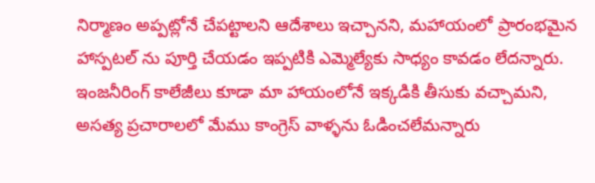నిర్మాణం అప్పట్లోనే చేపట్టాలని ఆదేశాలు ఇచ్చానని, మహాయంలో ప్రారంభమైన హాస్పటల్ ను పూర్తి చేయడం ఇప్పటికి ఎమ్మెల్యేకు సాధ్యం కావడం లేదన్నారు. ఇంజనీరింగ్ కాలేజీలు కూడా మా హాయంలోనే ఇక్కడికి తీసుకు వచ్చామని, అసత్య ప్రచారాలలో మేము కాంగ్రెస్ వాళ్ళను ఓడించలేమన్నారు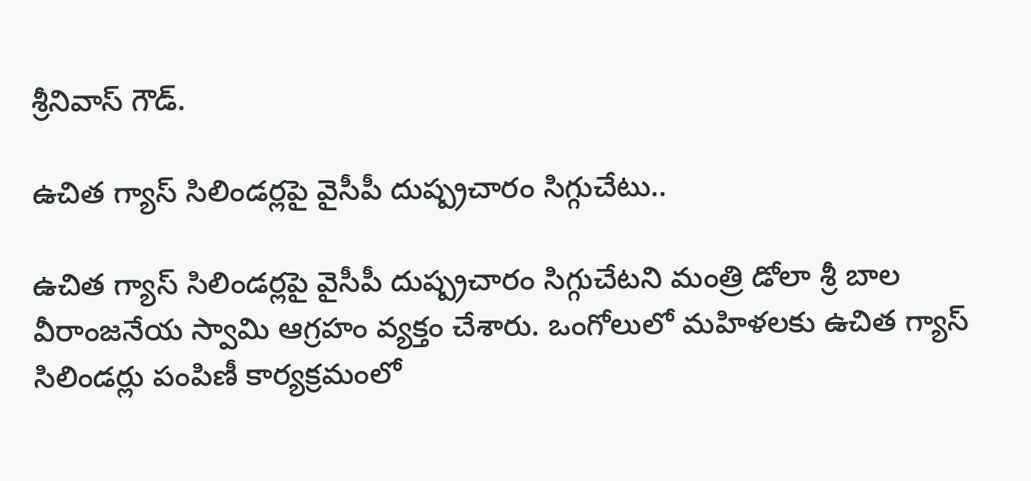శ్రీనివాస్‌ గౌడ్‌.

ఉచిత గ్యాస్ సిలిండర్లపై వైసీపీ దుష్ప్రచారం సిగ్గుచేటు..

ఉచిత గ్యాస్ సిలిండర్లపై వైసీపీ దుష్ప్రచారం సిగ్గుచేటని మంత్రి డోలా శ్రీ బాల వీరాంజనేయ స్వామి ఆగ్రహం వ్యక్తం చేశారు. ఒంగోలులో మహిళలకు ఉచిత గ్యాస్ సిలిండర్లు పంపిణీ కార్యక్రమంలో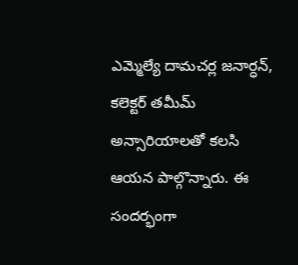ఎమ్మెల్యే దామచర్ల జనార్ధన్, కలెక్టర్ తమీమ్ అన్సారియాలతో కలసి ఆయన పాల్గొన్నారు. ఈ సందర్భంగా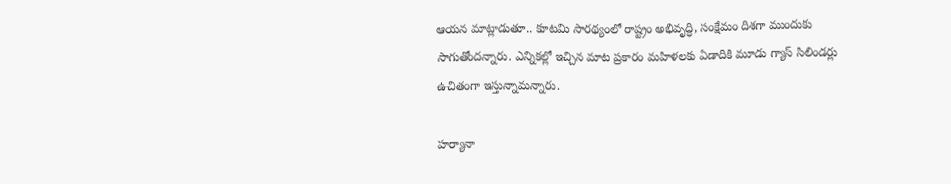ఆయన మాట్లాడుతూ.. కూటమి సారథ్యంలో రాష్ట్రం అభివృద్ధి, సంక్షేమం దిశగా ముందుకు సాగుతోందన్నారు. ఎన్నికల్లో ఇచ్చిన మాట ప్రకారం మహిళలకు ఏడాదికి మూడు గ్యాస్ సిలిండర్లు ఉచితంగా ఇస్తున్నామన్నారు.

హర్యానా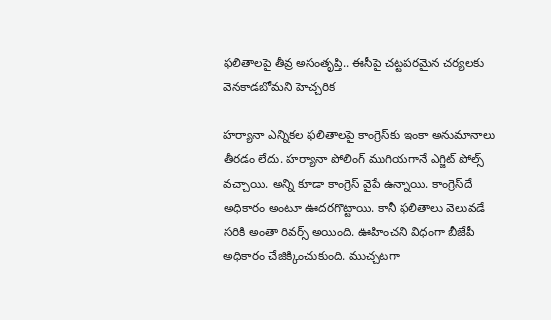ఫలితాలపై తీవ్ర అసంతృప్తి.. ఈసీపై చట్టపరమైన చర్యలకు వెనకాడబోమని హెచ్చరిక

హర్యానా ఎన్నికల ఫలితాలపై కాంగ్రెస్‌కు ఇంకా అనుమానాలు తీరడం లేదు. హర్యానా పోలింగ్ ముగియగానే ఎగ్జిట్ పోల్స్ వచ్చాయి. అన్ని కూడా కాంగ్రెస్ వైపే ఉన్నాయి. కాంగ్రెస్‌దే అధికారం అంటూ ఊదరగొట్టాయి. కానీ ఫలితాలు వెలువడే సరికి అంతా రివర్స్ అయింది. ఊహించని విధంగా బీజేపీ అధికారం చేజిక్కించుకుంది. ముచ్చటగా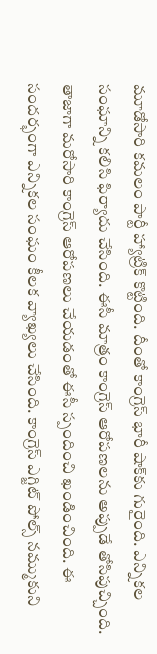మూడోసారి కమలం పార్టీ హ్యాట్రిక్ కొట్టింది. దీంతో కాంగ్రెస్‌‌ భారీ షాక్‌కు గురైంది. ఎన్నికల సంఘాన్ని కలిసి ఫిర్యాదు చేసింది. ఈసీ మాత్రం కాంగ్రెస్ ఆరోపణలను అప్పుడే తోసిపుచ్చింది. తాజాగా మరోసారి కాంగ్రెస్ ఆరోపణలు చేయడంతో ఈసీ స్పందించి ఖండించింది. ఈ సందర్భంగా ఎన్నికల సంఘం కీలక వ్యాఖ్యలు చేసింది. కాంగ్రెస్ ఎగ్జిట్ పోల్స్ నమ్ముకుని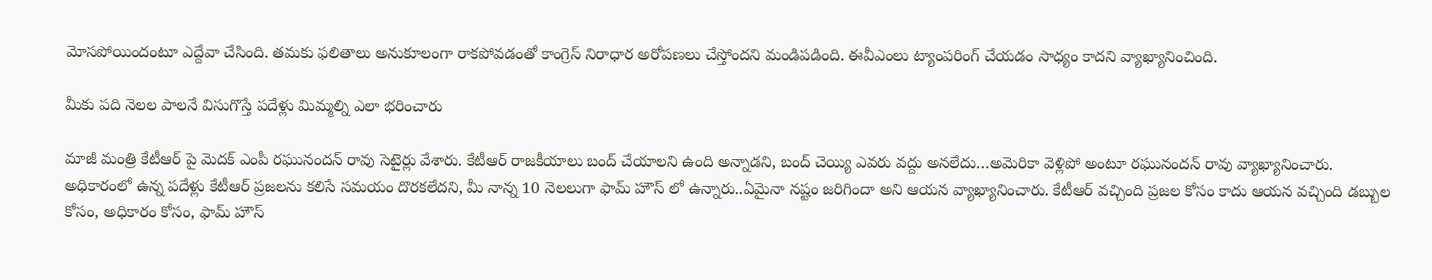మోసపోయిందంటూ ఎద్దేవా చేసింది. తమకు ఫలితాలు అనుకూలంగా రాకపోవడంతో కాంగ్రెస్‌ నిరాధార అరోపణలు చేస్తోందని మండిపడింది. ఈవీఎంలు ట్యాంపరింగ్ చేయడం సాధ్యం కాదని వ్యాఖ్యానించింది.

మీకు పది నెలల పాలనే విసుగొస్తే పదేళ్లు మిమ్మల్ని ఎలా భరించారు

మాజీ మంత్రి కేటీఆర్ పై మెదక్ ఎంపీ రఘునందన్ రావు సెటైర్లు వేశారు. కేటీఆర్ రాజకీయాలు బంద్ చేయాలని ఉంది అన్నాడని, బంద్ చెయ్యి ఎవరు వద్దు అనలేదు…అమెరికా వెళ్లిపో అంటూ రఘునందన్‌ రావు వ్యాఖ్యానించారు. అధికారంలో ఉన్న పదేళ్లు కేటీఆర్ ప్రజలను కలిసే సమయం దొరకలేదని, మీ నాన్న 10 నెలలుగా ఫామ్ హౌస్ లో ఉన్నారు..ఏమైనా నష్టం జరిగిందా అని ఆయన వ్యాఖ్యానించారు. కేటీఆర్ వచ్చింది ప్రజల కోసం కాదు ఆయన వచ్చింది డబ్బుల కోసం, అధికారం కోసం, ఫామ్ హౌస్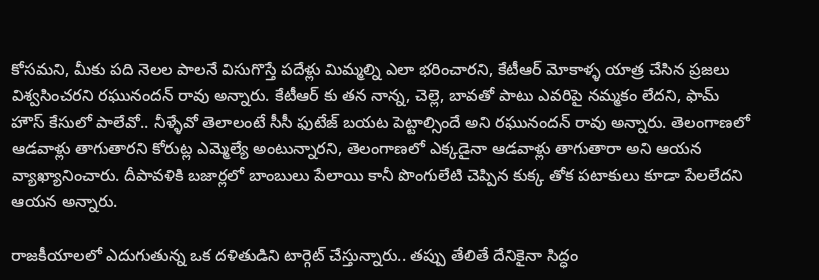కోసమని, మీకు పది నెలల పాలనే విసుగొస్తే పదేళ్లు మిమ్మల్ని ఎలా భరించారని, కేటీఆర్ మోకాళ్ళ యాత్ర చేసిన ప్రజలు విశ్వసించరని రఘునందన్‌ రావు అన్నారు. కేటీఆర్ కు తన నాన్న, చెల్లె, బావతో పాటు ఎవరిపై నమ్మకం లేదని, ఫామ్ హౌస్ కేసులో పాలేవో.. నీళ్ళేవో తెలాలంటే సీసీ ఫుటేజ్ బయట పెట్టాల్సిందే అని రఘునందన్‌ రావు అన్నారు. తెలంగాణలో ఆడవాళ్లు తాగుతారని కోరుట్ల ఎమ్మెల్యే అంటున్నారని, తెలంగాణలో ఎక్కడైనా ఆడవాళ్లు తాగుతారా అని ఆయన వ్యాఖ్యానించారు. దీపావళికి బజార్లలో బాంబులు పేలాయి కానీ పొంగులేటి చెప్పిన కుక్క తోక పటాకులు కూడా పేలలేదని ఆయన అన్నారు.

రాజకీయాలలో ఎదుగుతున్న ఒక దళితుడిని టార్గెట్ చేస్తున్నారు.. తప్పు తేలితే దేనికైనా సిద్ధం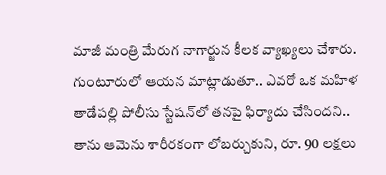మాజీ మంత్రి మేరుగ నాగార్జున కీలక వ్యాఖ్యలు చేశారు. గుంటూరులో ఆయన మాట్లాడుతూ.. ఎవరో ఒక మహిళ తాడేపల్లి పోలీసు స్టేషన్‌లో తనపై ఫిర్యాదు చేసిందని.. తాను ఆమెను శారీరకంగా లోబర్చుకుని, రూ. 90 లక్షలు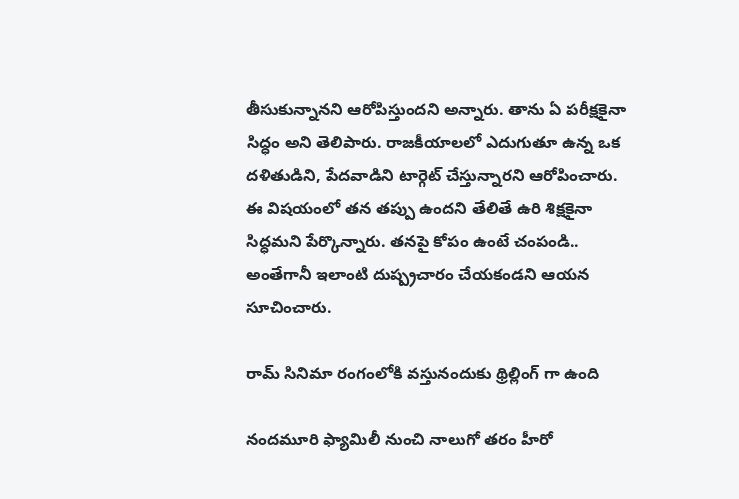తీసుకున్నానని ఆరోపిస్తుందని అన్నారు. తాను ఏ పరీక్షకైనా సిద్ధం అని తెలిపారు. రాజకీయాలలో ఎదుగుతూ ఉన్న ఒక దళితుడిని, పేదవాడిని టార్గెట్ చేస్తున్నారని ఆరోపించారు. ఈ విషయంలో తన తప్పు ఉందని తేలితే ఉరి శిక్షకైనా సిద్ధమని పేర్కొన్నారు. తనపై కోపం ఉంటే చంపండి.. అంతేగానీ ఇలాంటి దుష్ప్రచారం చేయకండని ఆయన సూచించారు.

రామ్ సినిమా రంగంలోకి వస్తునందుకు థ్రిల్లింగ్ గా ఉంది

నందమూరి ఫ్యామిలీ నుంచి నాలుగో తరం హీరో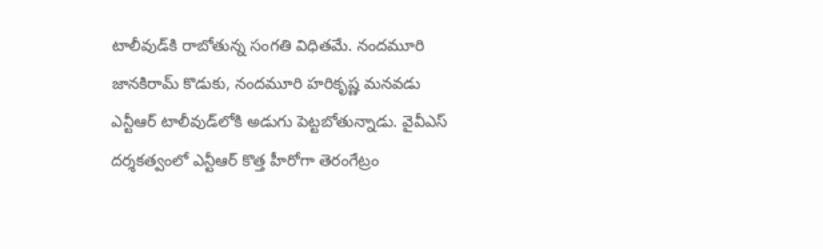టాలీవుడ్‌కి రాబోతున్న సంగతి విధితమే. నందమూరి జానకిరామ్ కొడుకు, నందమూరి హరికృష్ణ మనవడు ఎన్టీఆర్ టాలీవుడ్‌లోకి అడుగు పెట్టబోతున్నాడు. వైవీఎస్‌ దర్శకత్వంలో ఎన్టీఆర్ కొత్త హీరోగా తెరంగేట్రం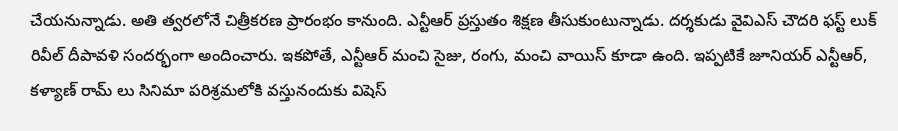చేయనున్నాడు. అతి త్వరలోనే చిత్రీకరణ ప్రారంభం కానుంది. ఎన్టీఆర్ ప్రస్తుతం శిక్షణ తీసుకుంటున్నాడు. దర్శకుడు వైవిఎస్ చౌదరి ఫస్ట్‌ లుక్‌ రివీల్‌ దీపావళి సందర్భంగా అందించారు. ఇకపోతే, ఎన్టీఆర్ మంచి సైజు, రంగు, మంచి వాయిస్ కూడా ఉంది. ఇప్పటికే జూనియర్ ఎన్టీఆర్, కళ్యాణ్ రామ్ లు సినిమా పరిశ్రమలోకి వస్తునందుకు విషెస్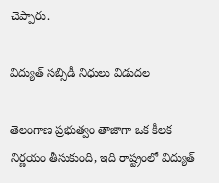చెప్పారు.

విద్యుత్ సబ్సిడీ నిధులు విడుదల

తెలంగాణ ప్రభుత్వం తాజాగా ఒక కీలక నిర్ణయం తీసుకుంది, ఇది రాష్ట్రంలో విద్యుత్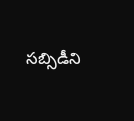సబ్సిడీని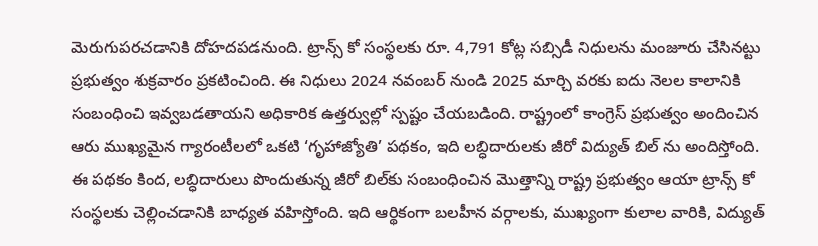మెరుగుపరచడానికి దోహదపడనుంది. ట్రాన్స్ కో సంస్థలకు రూ. 4,791 కోట్ల సబ్సిడీ నిధులను మంజూరు చేసినట్టు ప్రభుత్వం శుక్రవారం ప్రకటించింది. ఈ నిధులు 2024 నవంబర్ నుండి 2025 మార్చి వరకు ఐదు నెలల కాలానికి సంబంధించి ఇవ్వబడతాయని అధికారిక ఉత్తర్వుల్లో స్పష్టం చేయబడింది. రాష్ట్రంలో కాంగ్రెస్ ప్రభుత్వం అందించిన ఆరు ముఖ్యమైన గ్యారంటీలలో ఒకటి ‘గృహాజ్యోతి’ పథకం, ఇది లబ్ధిదారులకు జీరో విద్యుత్ బిల్ ను అందిస్తోంది. ఈ పథకం కింద, లబ్ధిదారులు పొందుతున్న జీరో బిల్‌కు సంబంధించిన మొత్తాన్ని రాష్ట్ర ప్రభుత్వం ఆయా ట్రాన్స్ కో సంస్థలకు చెల్లించడానికి బాధ్యత వహిస్తోంది. ఇది ఆర్థికంగా బలహీన వర్గాలకు, ముఖ్యంగా కులాల వారికి, విద్యుత్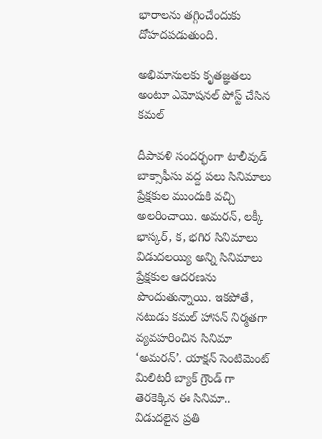భారాలను తగ్గించేందుకు దోహదపడుతుంది.

అభిమానులకు కృతజ్ఞతలు అంటూ ఎమోషనల్ పోస్ట్ చేసిన కమల్

దీపావళి సందర్భంగా టాలీవుడ్ బాక్సాఫీసు వద్ద పలు సినిమాలు ప్రేక్షకుల ముందుకి వచ్చి అలరించాయి. అమరన్, లక్కీ భాస్కర్, క, భగిర సినిమాలు విడుదలయ్యి అన్ని సినిమాలు ప్రేక్షకుల ఆదరణను పొందుతున్నాయి. ఇకపోతే, నటుడు కమల్ హాసన్ నిర్మతగా వ్యవహరించిన సినిమా ‘అమరన్’. యాక్షన్ సెంటిమెంట్ మిలిటరీ బ్యాక్ గ్రౌండ్ గా తెరకెక్కిన ఈ సినిమా.. విడుదలైన ప్రతి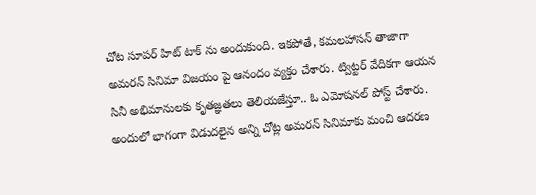చోట సూపర్ హిట్ టాక్ ను అందుకుంది. ఇకపోతే, కమలహాసన్ తాజాగా అమరన్ సినిమా విజయం పై ఆనందం వ్యక్తం చేశారు. ట్విట్టర్ వేదికగా ఆయన సినీ అభిమానులకు కృతజ్ఞతలు తెలియజేస్తూ.. ఓ ఎమోషనల్ పోస్ట్ చేశారు. అందులో భాగంగా విడుదలైన అన్ని చోట్ల అమరన్ సినిమాకు మంచి ఆదరణ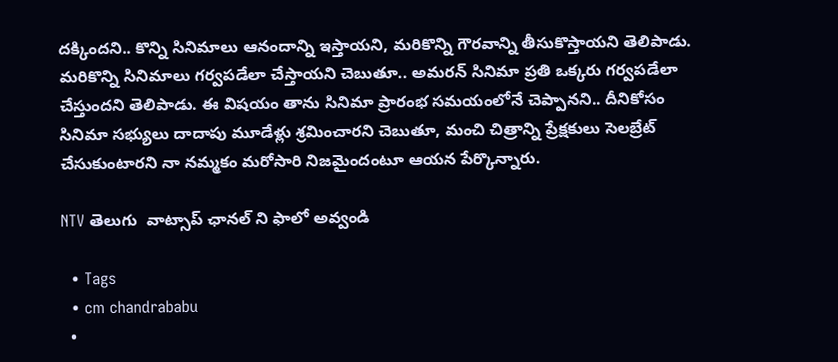దక్కిందని.. కొన్ని సినిమాలు ఆనందాన్ని ఇస్తాయని, మరికొన్ని గౌరవాన్ని తీసుకొస్తాయని తెలిపాడు. మరికొన్ని సినిమాలు గర్వపడేలా చేస్తాయని చెబుతూ.. అమరన్ సినిమా ప్రతి ఒక్కరు గర్వపడేలా చేస్తుందని తెలిపాడు. ఈ విషయం తాను సినిమా ప్రారంభ సమయంలోనే చెప్పానని.. దీనికోసం సినిమా సభ్యులు దాదాపు మూడేళ్లు శ్రమించారని చెబుతూ, మంచి చిత్రాన్ని ప్రేక్షకులు సెలబ్రేట్ చేసుకుంటారని నా నమ్మకం మరోసారి నిజమైందంటూ ఆయన పేర్కొన్నారు.

NTV తెలుగు  వాట్సాప్ ఛానల్ ని ఫాలో అవ్వండి

  • Tags
  • cm chandrababu
  •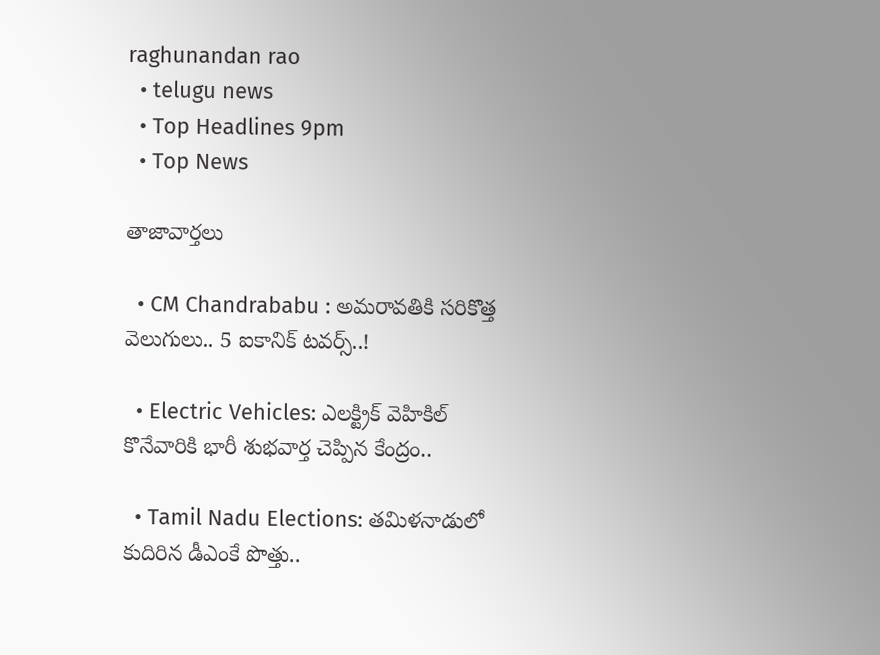raghunandan rao
  • telugu news
  • Top Headlines 9pm
  • Top News

తాజావార్తలు

  • CM Chandrababu : అమరావతికి సరికొత్త వెలుగులు.. 5 ఐకానిక్ టవర్స్..!

  • Electric Vehicles: ఎలక్ట్రిక్ వెహికిల్ కొనేవారికి భారీ శుభవార్త చెప్పిన కేంద్రం..

  • Tamil Nadu Elections: తమిళనాడులో కుదిరిన డీఎంకే పొత్తు..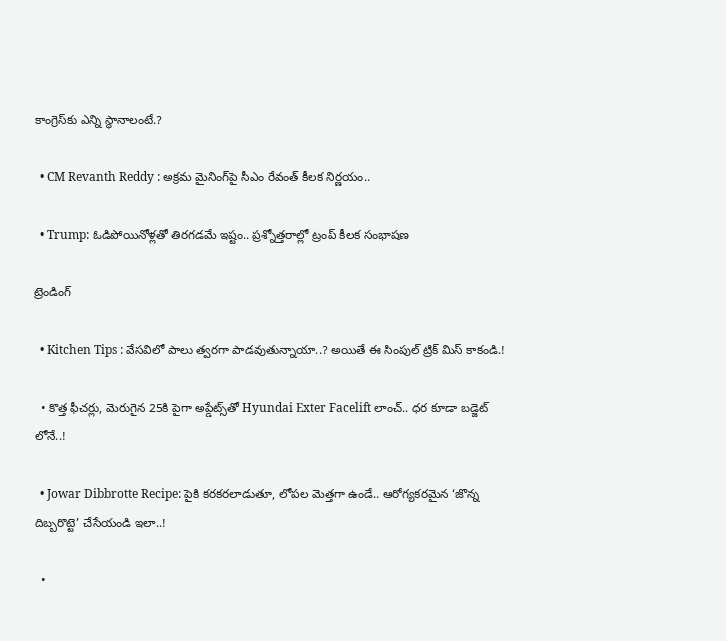కాంగ్రెస్‌కు ఎన్ని స్థానాలంటే.?

  • CM Revanth Reddy : అక్రమ మైనింగ్‌పై సీఎం రేవంత్‌ కీలక నిర్ణయం..

  • Trump: ఓడిపోయినోళ్లతో తిరగడమే ఇష్టం.. ప్రశ్నోత్తరాల్లో ట్రంప్ కీలక సంభాషణ

ట్రెండింగ్‌

  • Kitchen Tips : వేసవిలో పాలు త్వరగా పాడవుతున్నాయా..? అయితే ఈ సింపుల్ ట్రిక్ మిస్ కాకండి.!

  • కొత్త ఫీచర్లు, మెరుగైన 25కి పైగా అప్డేట్స్‌తో Hyundai Exter Facelift లాంచ్.. ధర కూడా బడ్జెట్ లోనే..!

  • Jowar Dibbrotte Recipe: పైకి కరకరలాడుతూ, లోపల మెత్తగా ఉండే.. ఆరోగ్యకరమైన ‘జొన్న దిబ్బరొట్టె’ చేసేయండి ఇలా..!

  •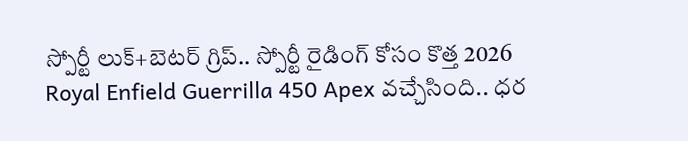స్పోర్టీ లుక్+బెటర్ గ్రిప్.. స్పోర్టీ రైడింగ్ కోసం కొత్త 2026 Royal Enfield Guerrilla 450 Apex వచ్చేసింది.. ధర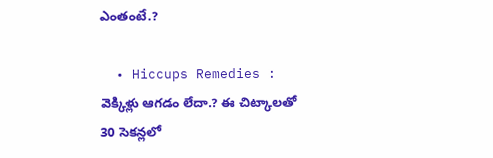ఎంతంటే.?

  • Hiccups Remedies : వెక్కిళ్లు ఆగడం లేదా.? ఈ చిట్కాలతో 30 సెకన్లలో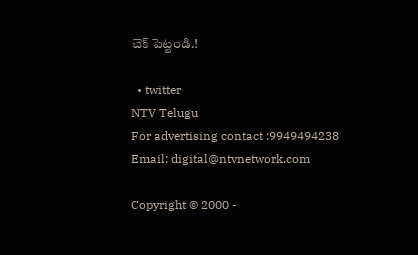చెక్ పెట్టండి.!

  • twitter
NTV Telugu
For advertising contact :9949494238
Email: digital@ntvnetwork.com

Copyright © 2000 -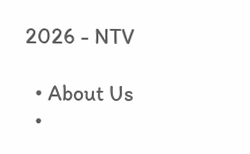2026 - NTV

  • About Us
  •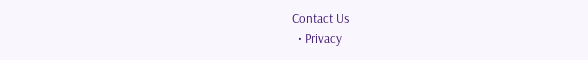Contact Us
  • Privacy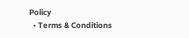Policy
  • Terms & Conditions